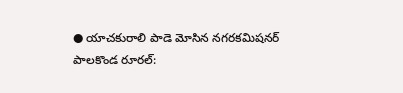● యాచకురాలి పాడె మోసిన నగరకమిషనర్
పాలకొండ రూరల్: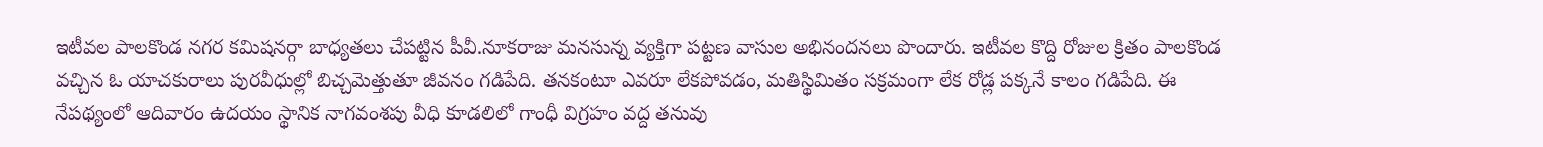ఇటీవల పాలకొండ నగర కమిషనర్గా బాధ్యతలు చేపట్టిన పీవీ.నూకరాజు మనసున్న వ్యక్తిగా పట్టణ వాసుల అభినందనలు పొందారు. ఇటీవల కొద్ది రోజుల క్రితం పాలకొండ వచ్చిన ఓ యాచకురాలు పురవీధుల్లో బిచ్చమెత్తుతూ జీవనం గడిపేది. తనకంటూ ఎవరూ లేకపోవడం, మతిస్థిమితం సక్రమంగా లేక రోడ్ల పక్కనే కాలం గడిపేది. ఈ నేపథ్యంలో ఆదివారం ఉదయం స్థానిక నాగవంశపు వీధి కూడలిలో గాంధీ విగ్రహం వద్ద తనువు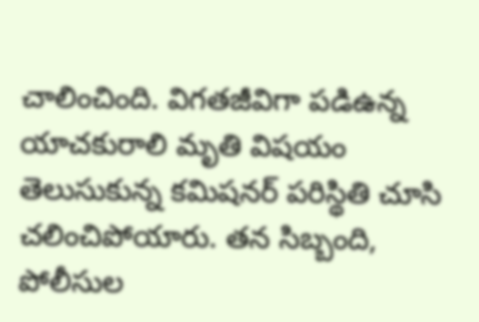చాలించింది. విగతజీవిగా పడిఉన్న యాచకురాలి మృతి విషయం తెలుసుకున్న కమిషనర్ పరిస్థితి చూసి చలించిపోయారు. తన సిబ్బంది, పోలీసుల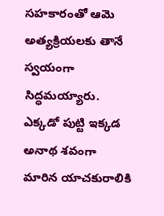సహకారంతో ఆమె అత్యక్రియలకు తానే స్వయంగా సిద్ధమయ్యారు. ఎక్కడో పుట్టి ఇక్కడ అనాథ శవంగా మారిన యాచకురాలికి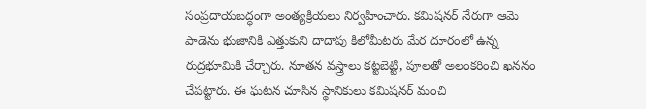సంప్రదాయబద్ధంగా అంత్యక్రియలు నిర్వహించారు. కమిషనర్ నేరుగా ఆమె పాడెను భుజానికి ఎత్తుకుని దాదాపు కిలోమీటరు మేర దూరంలో ఉన్న రుద్రభూమికి చేర్చారు. నూతన వస్త్రాలు కట్టబెట్టి, పూలతో అలంకరించి ఖననం చేపట్టారు. ఈ ఘటన చూసిన స్థానికులు కమిషనర్ మంచి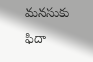మనసుకు ఫిదా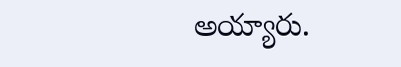అయ్యారు.